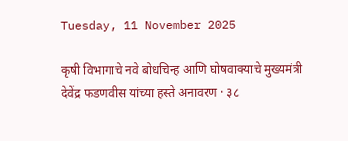Tuesday, 11 November 2025

कृषी विभागाचे नवे बोधचिन्ह आणि घोषवाक्याचे मुख्यमंत्री देवेंद्र फडणवीस यांच्या हस्ते अनावरण · ३८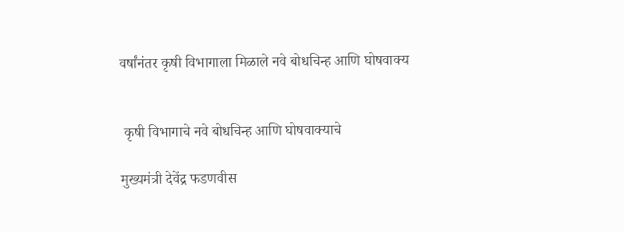वर्षांनंतर कृषी विभागाला मिळाले नवे बोधचिन्ह आणि घोषवाक्य


 कृषी विभागाचे नवे बोधचिन्ह आणि घोषवाक्याचे

मुख्यमंत्री देवेंद्र फडणवीस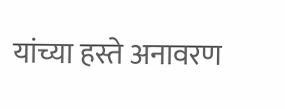यांच्या हस्ते अनावरण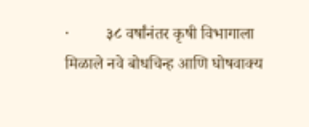·         ३८ वर्षांनंतर कृषी विभागाला मिळाले नवे बोधचिन्ह आणि घोषवाक्य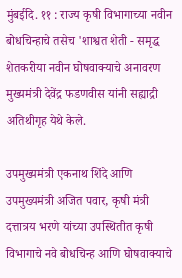मुंबईदि. ११ : राज्य कृषी विभागाच्या नवीन बोधचिन्हाचे तसेच 'शाश्वत शेती - समृद्ध शेतकरीया नवीन घोषवाक्याचे अनावरण मुख्यमंत्री देवेंद्र फडणवीस यांनी सह्याद्री अतिथीगृह येथे केले.

उपमुख्यमंत्री एकनाथ शिंदे आणि उपमुख्यमंत्री अजित पवार, कृषी मंत्री दत्तात्रय भरणे यांच्या उपस्थितीत कृषी विभागाचे नवे बोधचिन्ह आणि घोषवाक्याचे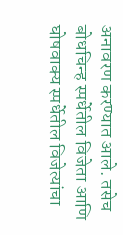अनावरण करण्यात आले. तसेच बोधचिन्ह स्पर्धेतील विजेता आणि घोषवाक्य स्पर्धेतील विजेत्यांचा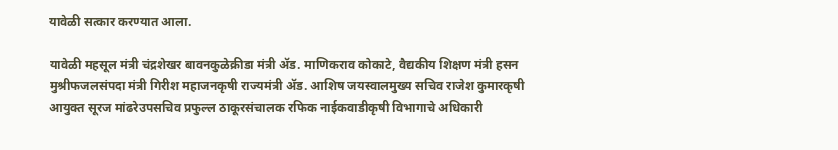यावेळी सत्कार करण्यात आला.

यावेळी महसूल मंत्री चंद्रशेखर बावनकुळेक्रीडा मंत्री ॲड. माणिकराव कोकाटे, वैद्यकीय शिक्षण मंत्री हसन मुश्रीफजलसंपदा मंत्री गिरीश महाजनकृषी राज्यमंत्री ॲड. आशिष जयस्वालमुख्य सचिव राजेश कुमारकृषी आयुक्त सूरज मांढरेउपसचिव प्रफुल्ल ठाकूरसंचालक रफिक नाईकवाडीकृषी विभागाचे अधिकारी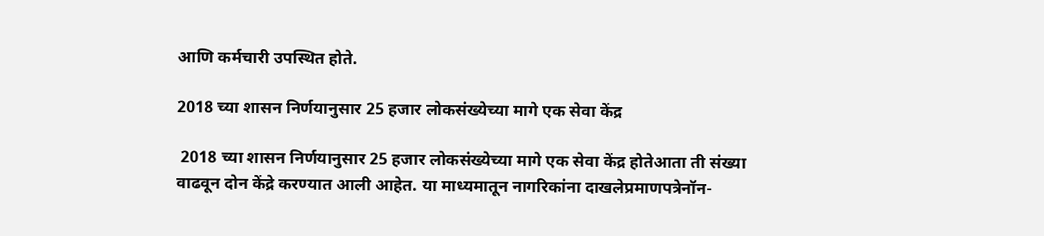आणि कर्मचारी उपस्थित होते.

2018 च्या शासन निर्णयानुसार 25 हजार लोकसंख्येच्या मागे एक सेवा केंद्र

 2018 च्या शासन निर्णयानुसार 25 हजार लोकसंख्येच्या मागे एक सेवा केंद्र होतेआता ती संख्या वाढवून दोन केंद्रे करण्यात आली आहेत. या माध्यमातून नागरिकांना दाखलेप्रमाणपत्रेनॉन-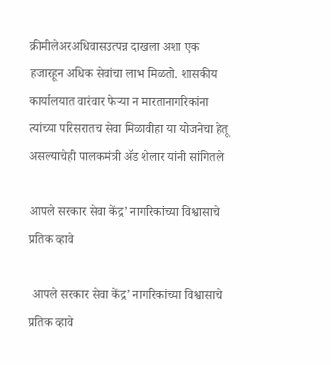क्रीमीलेअरअधिवासउत्पन्न दाखला अशा एक हजारहून अधिक सेवांचा लाभ मिळतो. शासकीय कार्यालयात वारंवार फेऱ्या न मारतानागरिकांना त्यांच्या परिसरातच सेवा मिळावीहा या योजनेचा हेतू असल्याचेही पालकमंत्री ॲड शेलार यांनी सांगितले

आपले सरकार सेवा केंद्र’ नागरिकांच्या विश्वासाचे प्रतिक व्हावे

 आपले सरकार सेवा केंद्र’ नागरिकांच्या विश्वासाचे प्रतिक व्हावे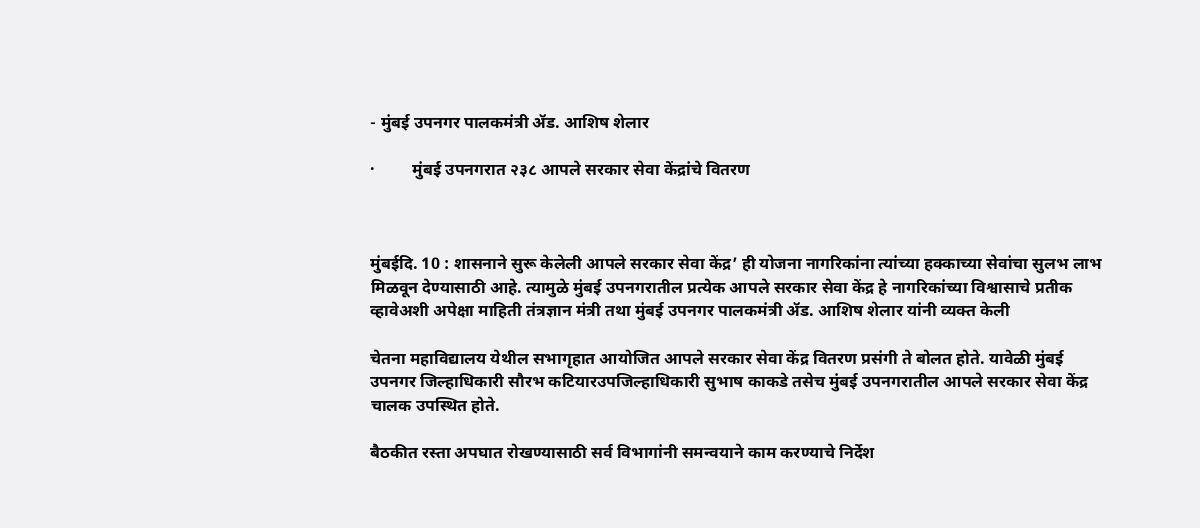- मुंबई उपनगर पालकमंत्री ॲड. आशिष शेलार

·         मुंबई उपनगरात २३८ आपले सरकार सेवा केंद्रांचे वितरण



मुंबईदि. 10 : शासनाने सुरू केलेली आपले सरकार सेवा केंद्र’ ही योजना नागरिकांना त्यांच्या हक्काच्या सेवांचा सुलभ लाभ मिळवून देण्यासाठी आहे. त्यामुळे मुंबई उपनगरातील प्रत्येक आपले सरकार सेवा केंद्र हे नागरिकांच्या विश्वासाचे प्रतीक व्हावेअशी अपेक्षा माहिती तंत्रज्ञान मंत्री तथा मुंबई उपनगर पालकमंत्री ॲड. आशिष शेलार यांनी व्यक्त केली

चेतना महाविद्यालय येथील सभागृहात आयोजित आपले सरकार सेवा केंद्र वितरण प्रसंगी ते बोलत होते. यावेळी मुंबई उपनगर जिल्हाधिकारी सौरभ कटियारउपजिल्हाधिकारी सुभाष काकडे तसेच मुंबई उपनगरातील आपले सरकार सेवा केंद्र चालक उपस्थित होते.

बैठकीत रस्ता अपघात रोखण्यासाठी सर्व विभागांनी समन्वयाने काम करण्याचे निर्देश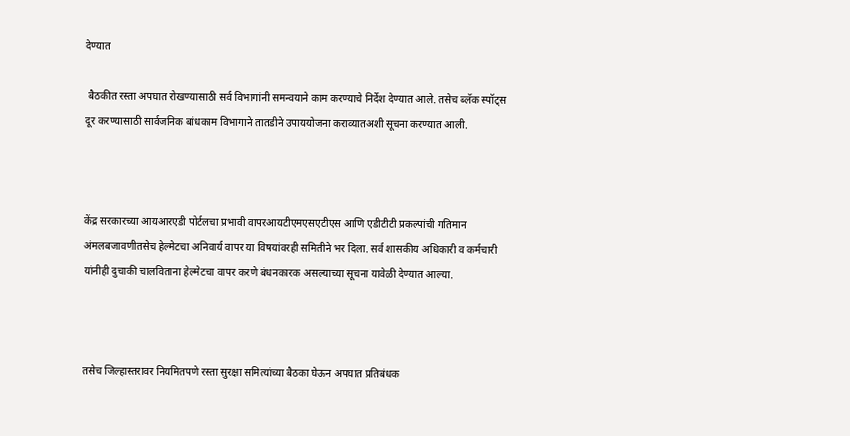देण्यात

 बैठकीत रस्ता अपघात रोखण्यासाठी सर्व विभागांनी समन्वयाने काम करण्याचे निर्देश देण्यात आले. तसेच ब्लॅक स्पॉट्स दूर करण्यासाठी सार्वजनिक बांधकाम विभागाने तातडीने उपाययोजना कराव्यातअशी सूचना करण्यात आली.



केंद्र सरकारच्या आयआरएडी पोर्टलचा प्रभावी वापरआयटीएमएसएटीएस आणि एडीटीटी प्रकल्पांची गतिमान अंमलबजावणीतसेच हेल्मेटचा अनिवार्य वापर या विषयांवरही समितीने भर दिला. सर्व शासकीय अधिकारी व कर्मचारी यांनीही दुचाकी चालविताना हेल्मेटचा वापर करणे बंधनकारक असल्याच्या सूचना यावेळी देण्यात आल्या.



तसेच जिल्हास्तरावर नियमितपणे रस्ता सुरक्षा समित्यांच्या बैठका घेऊन अपघात प्रतिबंधक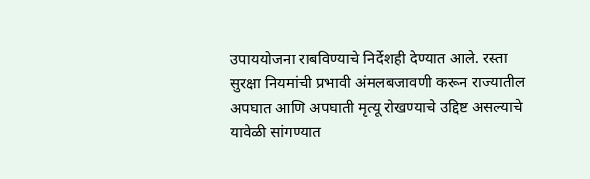उपाययोजना राबविण्याचे निर्देशही देण्यात आले. रस्ता सुरक्षा नियमांची प्रभावी अंमलबजावणी करून राज्यातील अपघात आणि अपघाती मृत्यू रोखण्याचे उद्दिष्ट असल्याचे यावेळी सांगण्यात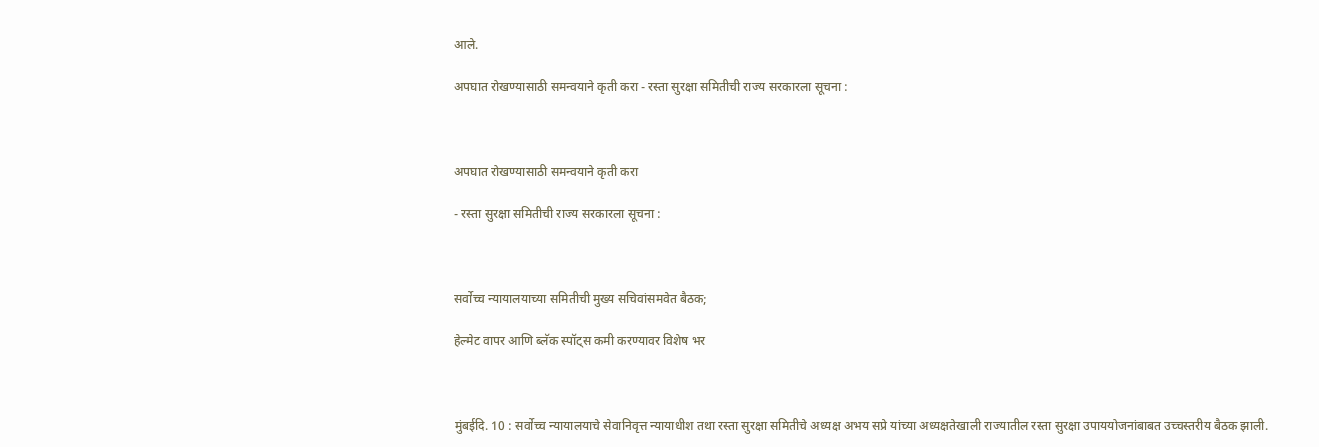आले.

अपघात रोखण्यासाठी समन्वयाने कृती करा - रस्ता सुरक्षा समितीची राज्य सरकारला सूचना :



अपघात रोखण्यासाठी समन्वयाने कृती करा

- रस्ता सुरक्षा समितीची राज्य सरकारला सूचना :



सर्वोच्च न्यायालयाच्या समितीची मुख्य सचिवांसमवेत बैठक;

हेल्मेट वापर आणि ब्लॅक स्पॉट्स कमी करण्यावर विशेष भर



मुंबईदि. 10 : सर्वोच्च न्यायालयाचे सेवानिवृत्त न्यायाधीश तथा रस्ता सुरक्षा समितीचे अध्यक्ष अभय सप्रे यांच्या अध्यक्षतेखाली राज्यातील रस्ता सुरक्षा उपाययोजनांबाबत उच्चस्तरीय बैठक झाली.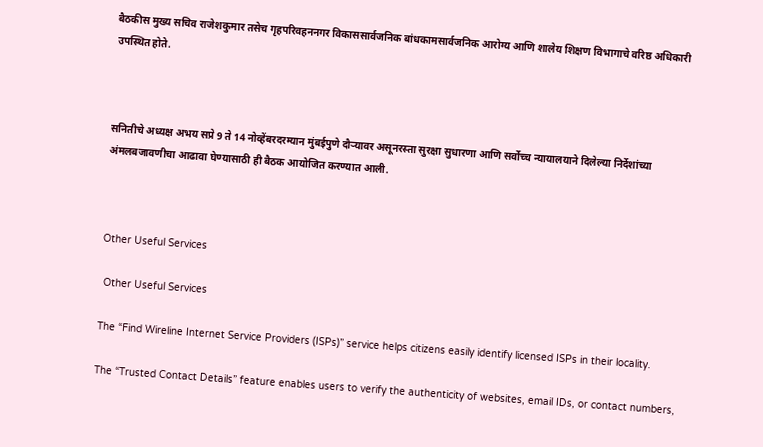बैठकीस मुख्य सचिव राजेशकुमार तसेच गृहपरिवहननगर विकाससार्वजनिक बांधकामसार्वजनिक आरोग्य आणि शालेय शिक्षण विभागाचे वरिष्ठ अधिकारी उपस्थित होते.



सनितीचे अध्यक्ष अभय सप्रे 9 ते 14 नोव्हेंबरदरम्यान मुंबईपुणे दौऱ्यावर असूनरस्ता सुरक्षा सुधारणा आणि सर्वोच्च न्यायालयाने दिलेल्या निर्देशांच्या अंमलबजावणीचा आढावा घेण्यासाठी ही बैठक आयोजित करण्यात आली.



Other Useful Services

 Other Useful Services

The “Find Wireline Internet Service Providers (ISPs)” service helps citizens easily identify licensed ISPs in their locality.

The “Trusted Contact Details” feature enables users to verify the authenticity of websites, email IDs, or contact numbers,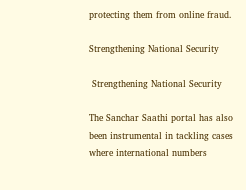protecting them from online fraud.

Strengthening National Security

 Strengthening National Security

The Sanchar Saathi portal has also been instrumental in tackling cases where international numbers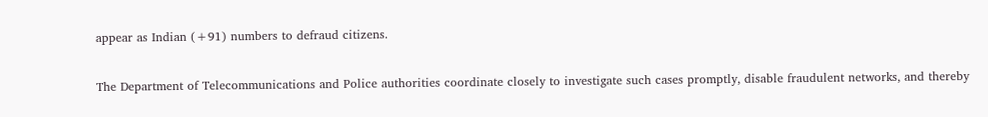appear as Indian (+91) numbers to defraud citizens.

The Department of Telecommunications and Police authorities coordinate closely to investigate such cases promptly, disable fraudulent networks, and thereby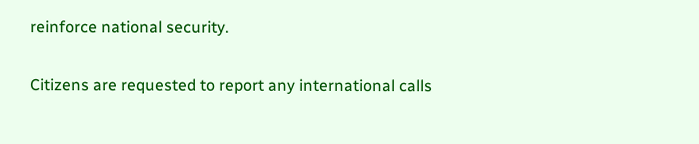reinforce national security.

Citizens are requested to report any international calls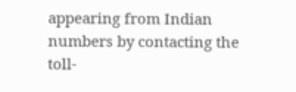appearing from Indian numbers by contacting the toll-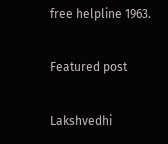free helpline 1963.

Featured post

Lakshvedhi